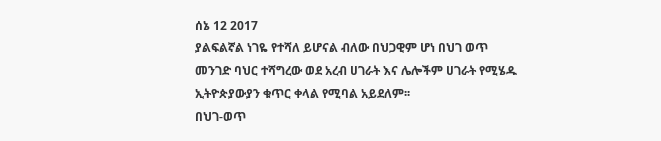ሰኔ 12 2017
ያልፍልኛል ነገዬ የተሻለ ይሆናል ብለው በህጋዊም ሆነ በህገ ወጥ መንገድ ባህር ተሻግረው ወደ አረብ ሀገራት እና ሌሎችም ሀገራት የሚሄዱ ኢትዮጵያውያን ቁጥር ቀላል የሚባል አይደለም፡፡
በህገ-ወጥ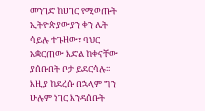መንገድ ከሀገር የሚወጡት ኢትዮጵያውያን ቀን ሌት ሳይሉ ተጉዘው፣ ባህር አቋርጠው እድል ከቀናቸው ያሰቡበት ቦታ ይደርሳሉ፡፡
እዚያ ከደረሱ በኋላም ግን ሁሉም ነገር እንዳሰቡት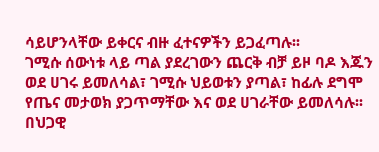ሳይሆንላቸው ይቀርና ብዙ ፈተናዎችን ይጋፈጣሉ፡፡
ገሚሱ ሰውነቱ ላይ ጣል ያደረገውን ጨርቅ ብቻ ይዞ ባዶ እጁን ወደ ሀገሩ ይመለሳል፣ ገሚሱ ህይወቱን ያጣል፣ ከፊሉ ደግሞ የጤና መታወክ ያጋጥማቸው እና ወደ ሀገራቸው ይመለሳሉ፡፡
በህጋዊ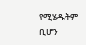የሚሄዱትም ቢሆን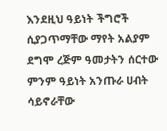እንደዚህ ዓይነት ችግሮች ሲያጋጥማቸው ማየት አልያም ደግሞ ረጅም ዓመታትን ሰርተው ምንም ዓይነት አንጡራ ሀብት ሳይኖራቸው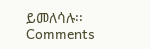ይመለሳሉ፡፡
Comments